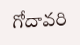గోదావరి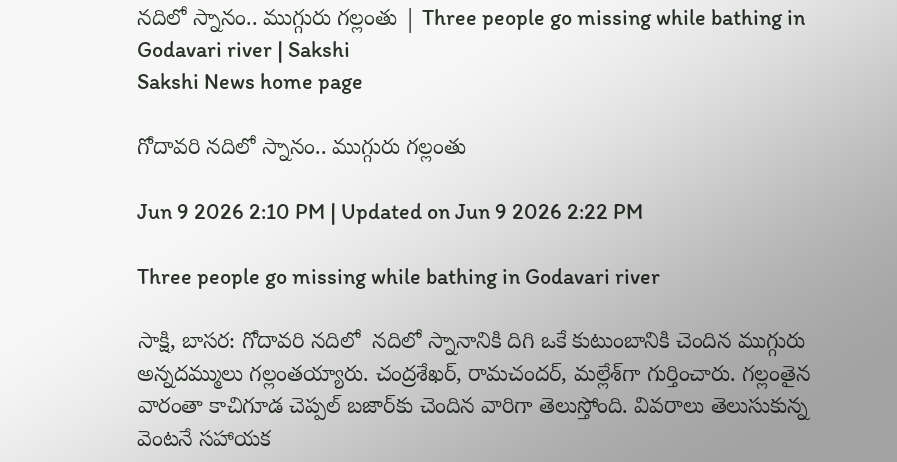నదిలో స్నానం.. ముగ్గురు గల్లంతు | Three people go missing while bathing in Godavari river | Sakshi
Sakshi News home page

గోదావరి నదిలో స్నానం.. ముగ్గురు గల్లంతు

Jun 9 2026 2:10 PM | Updated on Jun 9 2026 2:22 PM

Three people go missing while bathing in Godavari river

సాక్షి, బాసర: గోదావరి నదిలో  నదిలో స్నానానికి దిగి ఒకే కుటుంబానికి చెందిన ముగ్గురు అన్నదమ్ములు గల్లంతయ్యారు. చంద్రశేఖర్, రామచందర్, మల్లేశ్‌గా గుర్తించారు. గల్లంతైన వారంతా కాచిగూడ చెప్పల్‌ బజార్‌కు చెందిన వారిగా తెలుస్తోంది. వివరాలు తెలుసుకున్న వెంటనే సహాయక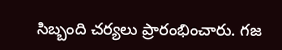సిబ్బంది చర్యలు ప్రారంభించారు. గజ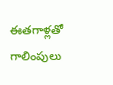ఈతగాళ్లతో గాలింపులు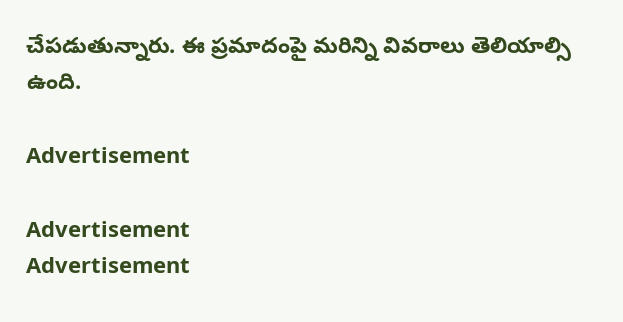చేపడుతున్నారు. ఈ ప్రమాదంపై మరిన్ని వివరాలు తెలియాల్సి ఉంది.

Advertisement

Advertisement
Advertisement